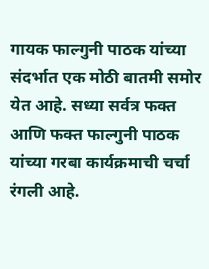गायक फाल्गुनी पाठक यांच्या संदर्भात एक मोठी बातमी समोर येत आहे. सध्या सर्वत्र फक्त आणि फक्त फाल्गुनी पाठक यांच्या गरबा कार्यक्रमाची चर्चा रंगली आहे.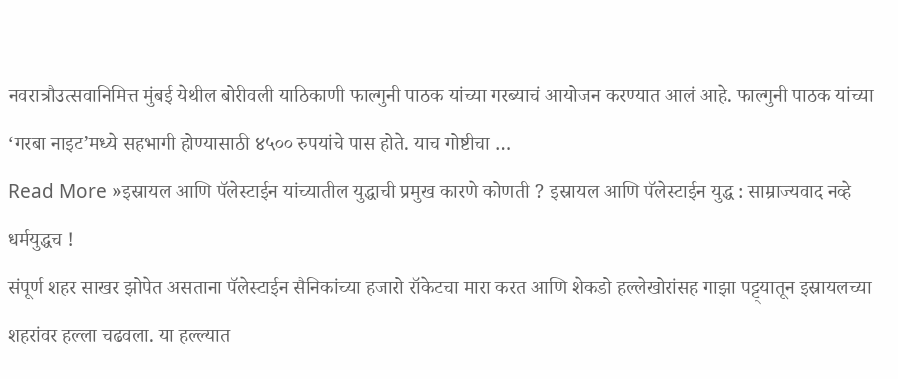नवरात्रौउत्सवानिमित्त मुंबई येथील बोरीवली याठिकाणी फाल्गुनी पाठक यांच्या गरब्याचं आयोजन करण्यात आलं आहे. फाल्गुनी पाठक यांच्या ‘गरबा नाइट’मध्ये सहभागी होण्यासाठी ४५०० रुपयांचे पास होते. याच गोष्टीचा …
Read More »इस्रायल आणि पॅलेस्टाईन यांच्यातील युद्धाची प्रमुख कारणे कोणती ? इस्रायल आणि पॅलेस्टाईन युद्ध : साम्राज्यवाद नव्हे धर्मयुद्धच !
संपूर्ण शहर साखर झोपेत असताना पॅलेस्टाईन सैनिकांच्या हजारो रॉकेटचा मारा करत आणि शेकडो हल्लेखोरांसह गाझा पट्ट्यातून इस्रायलच्या शहरांवर हल्ला चढवला. या हल्ल्यात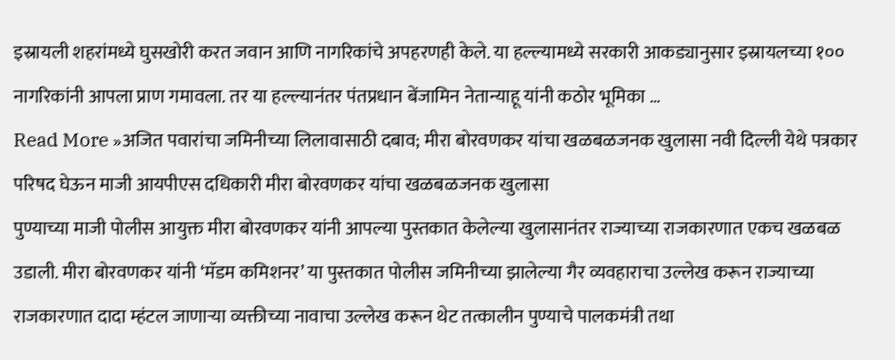इस्रायली शहरांमध्ये घुसखोरी करत जवान आणि नागरिकांचे अपहरणही केले. या हल्ल्यामध्ये सरकारी आकड्यानुसार इस्रायलच्या १०० नागरिकांनी आपला प्राण गमावला. तर या हल्ल्यानंतर पंतप्रधान बेंजामिन नेतान्याहू यांनी कठोर भूमिका …
Read More »अजित पवारांचा जमिनीच्या लिलावासाठी दबाव; मीरा बोरवणकर यांचा खळबळजनक खुलासा नवी दिल्ली येथे पत्रकार परिषद घेऊन माजी आयपीएस दधिकारी मीरा बोरवणकर यांचा खळबळजनक खुलासा
पुण्याच्या माजी पोलीस आयुक्त मीरा बोरवणकर यांनी आपल्या पुस्तकात केलेल्या खुलासानंतर राज्याच्या राजकारणात एकच खळबळ उडाली. मीरा बोरवणकर यांनी ‘मॅडम कमिशनर’ या पुस्तकात पोलीस जमिनीच्या झालेल्या गैर व्यवहाराचा उल्लेख करून राज्याच्या राजकारणात दादा म्हंटल जाणाऱ्या व्यक्तीच्या नावाचा उल्लेख करून थेट तत्कालीन पुण्याचे पालकमंत्री तथा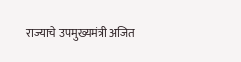राज्याचे उपमुख्यमंत्री अजित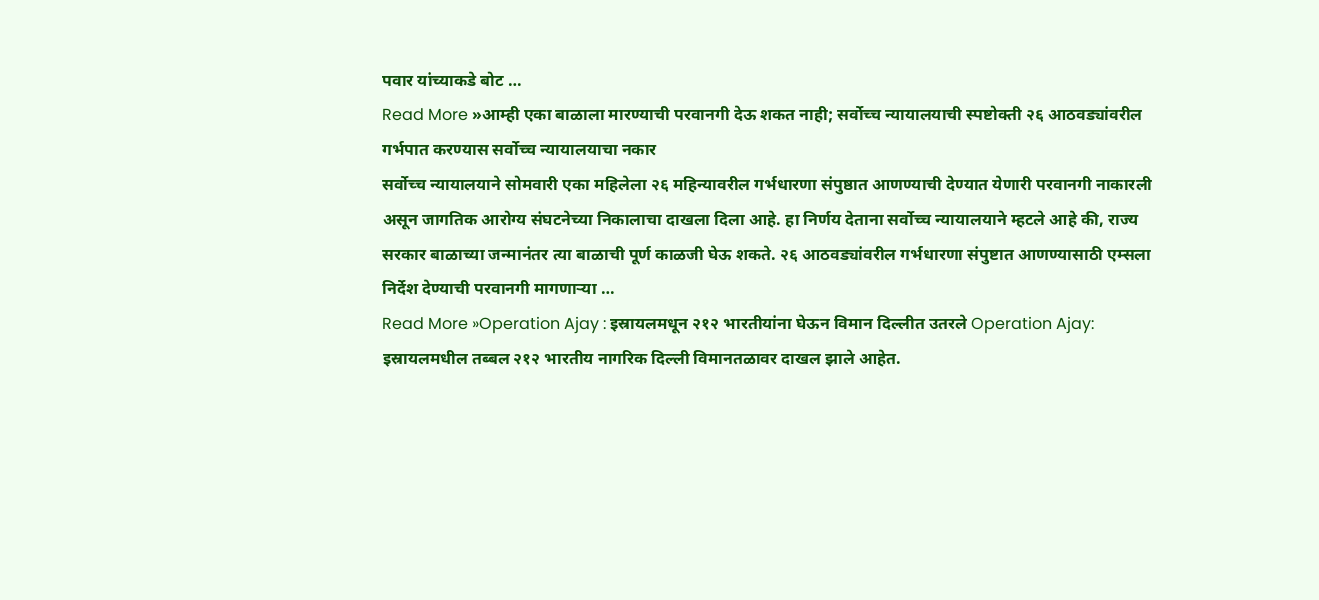पवार यांच्याकडे बोट …
Read More »आम्ही एका बाळाला मारण्याची परवानगी देऊ शकत नाही; सर्वोच्च न्यायालयाची स्पष्टोक्ती २६ आठवड्यांवरील गर्भपात करण्यास सर्वोच्च न्यायालयाचा नकार
सर्वोच्च न्यायालयाने सोमवारी एका महिलेला २६ महिन्यावरील गर्भधारणा संपुष्ठात आणण्याची देण्यात येणारी परवानगी नाकारली असून जागतिक आरोग्य संघटनेच्या निकालाचा दाखला दिला आहे. हा निर्णय देताना सर्वोच्च न्यायालयाने म्हटले आहे की, राज्य सरकार बाळाच्या जन्मानंतर त्या बाळाची पूर्ण काळजी घेऊ शकते. २६ आठवड्यांवरील गर्भधारणा संपुष्टात आणण्यासाठी एम्सला निर्देश देण्याची परवानगी मागणाऱ्या …
Read More »Operation Ajay : इस्रायलमधून २१२ भारतीयांना घेऊन विमान दिल्लीत उतरले Operation Ajay: इस्रायलमधील तब्बल २१२ भारतीय नागरिक दिल्ली विमानतळावर दाखल झाले आहेत.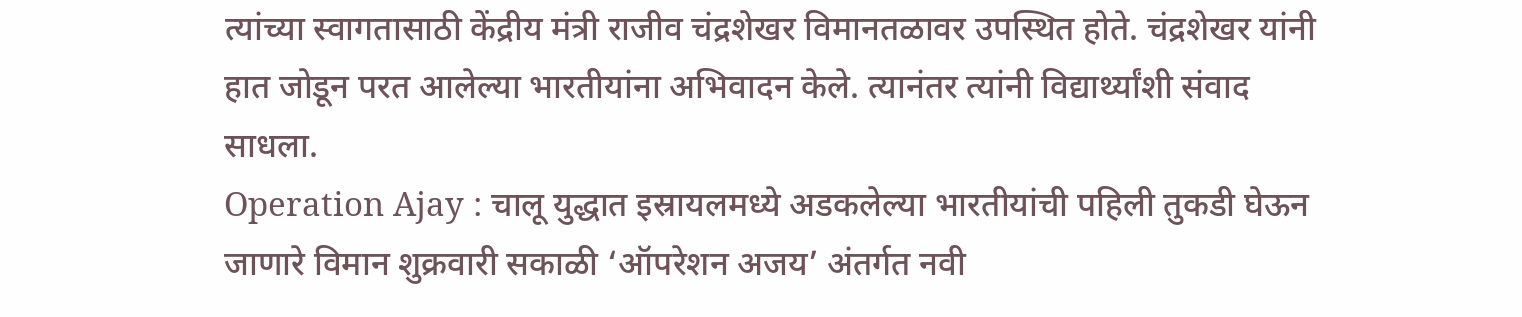त्यांच्या स्वागतासाठी केंद्रीय मंत्री राजीव चंद्रशेखर विमानतळावर उपस्थित होते. चंद्रशेखर यांनी हात जोडून परत आलेल्या भारतीयांना अभिवादन केले. त्यानंतर त्यांनी विद्यार्थ्यांशी संवाद साधला.
Operation Ajay : चालू युद्धात इस्रायलमध्ये अडकलेल्या भारतीयांची पहिली तुकडी घेऊन जाणारे विमान शुक्रवारी सकाळी ‘ऑपरेशन अजय’ अंतर्गत नवी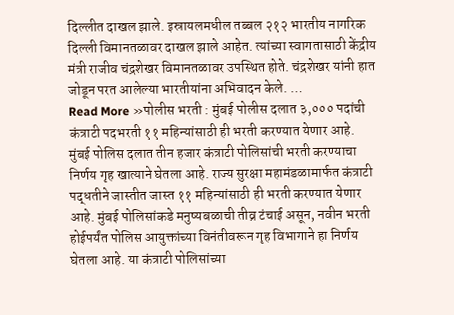दिल्लीत दाखल झाले. इस्रायलमधील तब्बल २१२ भारतीय नागरिक दिल्ली विमानतळावर दाखल झाले आहेत. त्यांच्या स्वागतासाठी केंद्रीय मंत्री राजीव चंद्रशेखर विमानतळावर उपस्थित होते. चंद्रशेखर यांनी हात जोडून परत आलेल्या भारतीयांना अभिवादन केले. …
Read More »पोलीस भरती : मुंबई पोलीस दलात ३,००० पदांची कंत्राटी पदभरती ११ महिन्यांसाठी ही भरती करण्यात येणार आहे.
मुंबई पोलिस दलात तीन हजार कंत्राटी पोलिसांची भरती करण्याचा निर्णय गृह खात्याने घेतला आहे. राज्य सुरक्षा महामंडळामार्फत कंत्राटी पद्धतीने जास्तीत जास्त ११ महिन्यांसाठी ही भरती करण्यात येणार आहे. मुंबई पोलिसांकडे मनुष्यबळाची तीव्र टंचाई असून, नवीन भरती होईपर्यंत पोलिस आयुक्तांच्या विनंतीवरून गृह विभागाने हा निर्णय घेतला आहे. या कंत्राटी पोलिसांच्या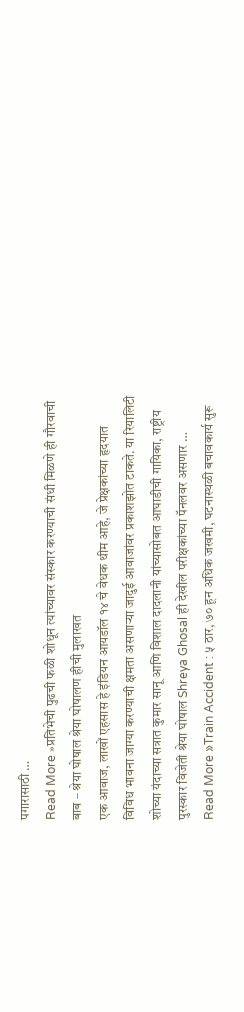पगारासाठी …
Read More »प्रतिभेची पुढची फळी शोधून त्यांच्यावर संस्कार करण्याची संधी मिळणे ही गौरवाची बाब – श्रेया घोषाल श्रेया घोषालण हीची मुलाखत
एक आवाज, लाखों एहसास हे इंडियन आयडॉल १४ चे वेधक थीम आहे, जे प्रेक्षकांच्या हृदयात विविध भावना जाग्या करण्याची क्षमता असणाऱ्या जादुई आवाजांवर प्रकाशझोत टाकते. या रियालिटी शोच्या यंदाच्या सत्रात कुमार सानू आणि विशाल दादलानी यांच्यासोबत आघाडीची गायिका, राष्ट्रीय पुरस्कार विजेती श्रेया घोषाल Shreya Ghosal ही देखील परीक्षकांच्या पॅनलवर असणार …
Read More »Train Accident : ५ ठार, ७० हून अधिक जखमी, घटनास्थळी बचावकार्य सुरू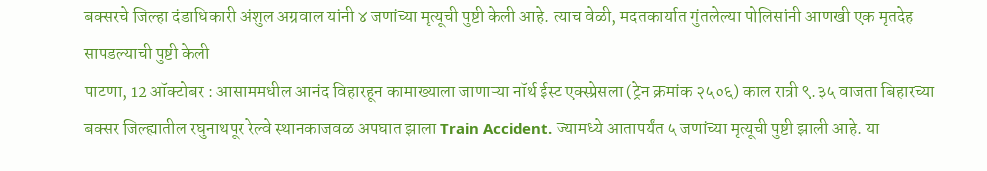बक्सरचे जिल्हा दंडाधिकारी अंशुल अग्रवाल यांनी ४ जणांच्या मृत्यूची पुष्टी केली आहे. त्याच वेळी, मदतकार्यात गुंतलेल्या पोलिसांनी आणखी एक मृतदेह सापडल्याची पुष्टी केली
पाटणा, 12 ऑक्टोबर : आसाममधील आनंद विहारहून कामाख्याला जाणाऱ्या नॉर्थ ईस्ट एक्स्प्रेसला (ट्रेन क्रमांक २५०६) काल रात्री ९.३५ वाजता बिहारच्या बक्सर जिल्ह्यातील रघुनाथपूर रेल्वे स्थानकाजवळ अपघात झाला Train Accident. ज्यामध्ये आतापर्यंत ५ जणांच्या मृत्यूची पुष्टी झाली आहे. या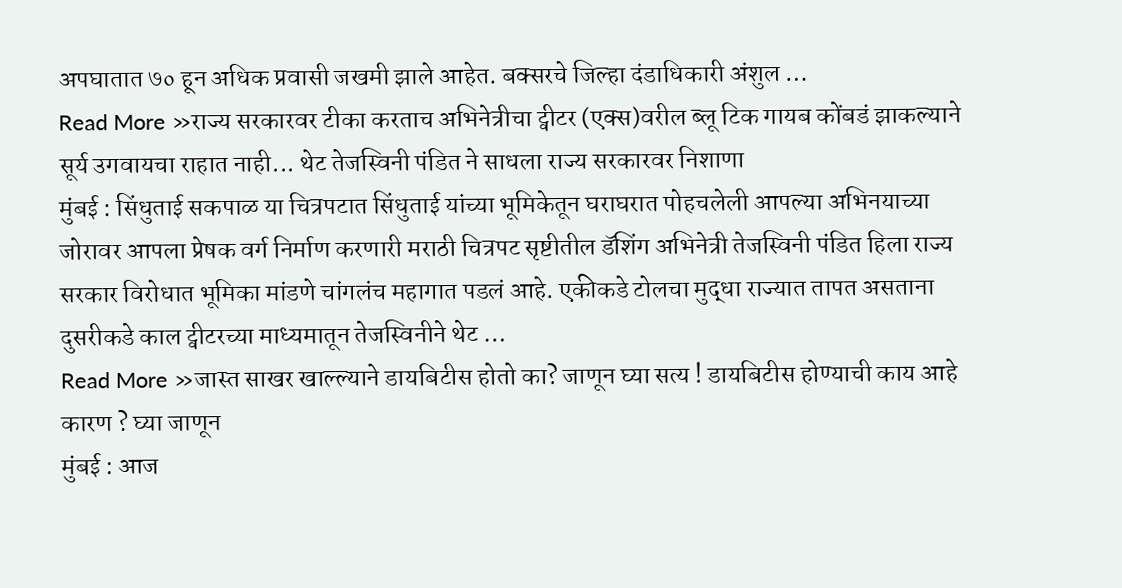अपघातात ७० हून अधिक प्रवासी जखमी झाले आहेत. बक्सरचे जिल्हा दंडाधिकारी अंशुल …
Read More »राज्य सरकारवर टीका करताच अभिनेत्रीचा ट्वीटर (एक्स)वरील ब्लू टिक गायब कोंबडं झाकल्याने सूर्य उगवायचा राहात नाही... थेट तेजस्विनी पंडित ने साधला राज्य सरकारवर निशाणा
मुंबई : सिंधुताई सकपाळ या चित्रपटात सिंधुताई यांच्या भूमिकेतून घराघरात पोहचलेली आपल्या अभिनयाच्या जोरावर आपला प्रेषक वर्ग निर्माण करणारी मराठी चित्रपट सृष्टीतील डॅशिंग अभिनेत्री तेजस्विनी पंडित हिला राज्य सरकार विरोधात भूमिका मांडणे चांगलंच महागात पडलं आहे. एकीकडे टोलचा मुद्धा राज्यात तापत असताना दुसरीकडे काल ट्वीटरच्या माध्यमातून तेजस्विनीने थेट …
Read More »जास्त साखर खाल्ल्याने डायबिटीस होतो का? जाणून घ्या सत्य ! डायबिटीस होण्याची काय आहे कारण ? घ्या जाणून
मुंबई : आज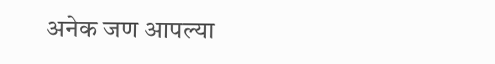अनेक जण आपल्या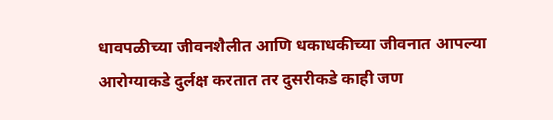धावपळीच्या जीवनशैलीत आणि धकाधकीच्या जीवनात आपल्या आरोग्याकडे दुर्लक्ष करतात तर दुसरीकडे काही जण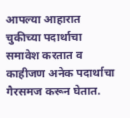आपल्या आहारात चुकीच्या पदार्थाचा समावेश करतात व काहीजण अनेक पदार्थाचा गैरसमज करून घेतात.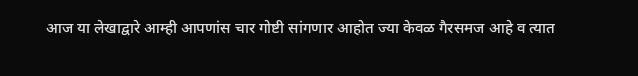आज या लेखाद्वारे आम्ही आपणांस चार गोष्टी सांगणार आहोत ज्या केवळ गैरसमज आहे व त्यात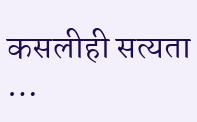कसलीही सत्यता …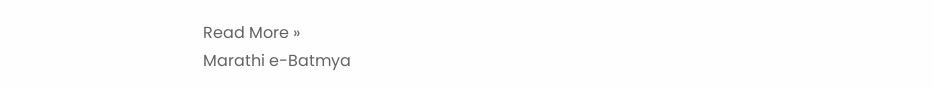Read More »
Marathi e-Batmya